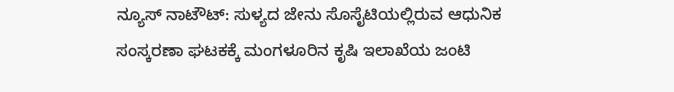ನ್ಯೂಸ್ ನಾಟೌಟ್: ಸುಳ್ಯದ ಜೇನು ಸೊಸೈಟಿಯಲ್ಲಿರುವ ಆಧುನಿಕ ಸಂಸ್ಕರಣಾ ಘಟಕಕ್ಕೆ ಮಂಗಳೂರಿನ ಕೃಷಿ ಇಲಾಖೆಯ ಜಂಟಿ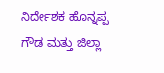ನಿರ್ದೇಶಕ ಹೊನ್ನಪ್ಪ ಗೌಡ ಮತ್ತು ಜಿಲ್ಲಾ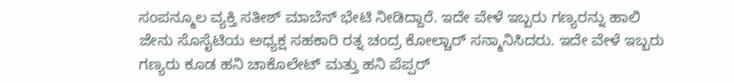ಸಂಪನ್ಮೂಲ ವ್ಯಕ್ತಿ ಸತೀಶ್ ಮಾಬೆನ್ ಭೇಟಿ ನೀಡಿದ್ದಾರೆ. ಇದೇ ವೇಳೆ ಇಬ್ಬರು ಗಣ್ಯರನ್ನು ಹಾಲಿ ಜೇನು ಸೊಸೈಟಿಯ ಅಧ್ಯಕ್ಷ ಸಹಕಾರಿ ರತ್ನ ಚಂದ್ರ ಕೋಲ್ಚಾರ್ ಸನ್ಮಾನಿಸಿದರು. ಇದೇ ವೇಳೆ ಇಬ್ಬರು ಗಣ್ಯರು ಕೂಡ ಹನಿ ಚಾಕೊಲೇಟ್ ಮತ್ತು ಹನಿ ಪೆಪ್ಪರ್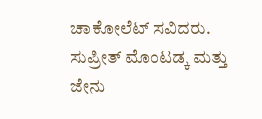ಚಾಕೋಲೆಟ್ ಸವಿದರು. ಸುಪ್ರೀತ್ ಮೊಂಟಡ್ಕ ಮತ್ತು ಜೇನು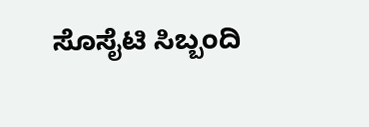ಸೊಸೈಟಿ ಸಿಬ್ಬಂದಿ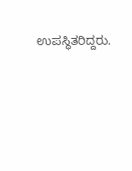ಉಪಸ್ಥಿತರಿದ್ದರು.